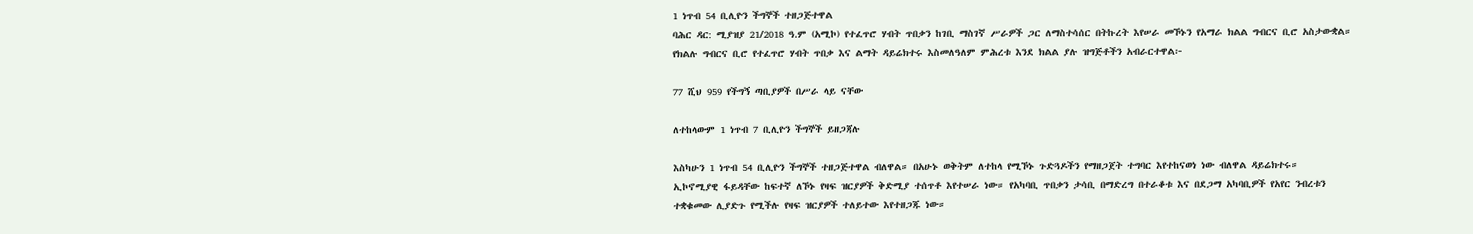1 ነጥብ 54 ቢሊዮን ችግኞች ተዘጋጅተዋል
ባሕር ዳር: ሚያዝያ 21/2018 ዓ.ም (አሚኮ) የተፈጥሮ ሃብት ጥበቃን ከገቢ ማስገኛ ሥራዎች ጋር ለማስተሳሰር በትኩረት እየሠራ መኾኑን የአማራ ክልል ግብርና ቢሮ አስታውቋል።
የክልሉ ግብርና ቢሮ የተፈጥሮ ሃብት ጥበቃ እና ልማት ዳይሬክተሩ እስመለዓለም ምሕረቱ እንደ ክልል ያሉ ዝግጅቶችን አብራርተዋል፦

77 ሺህ 959 የችግኝ ጣቢያዎች በሥራ ላይ ናቸው

ለተከላውም 1 ነጥብ 7 ቢሊዮን ችግኞች ይዘጋጃሉ

እስካሁን 1 ነጥብ 54 ቢሊዮን ችግኞች ተዘጋጅተዋል ብለዋል። በአሁኑ ወቅትም ለተከላ የሚኾኑ ጉድጓዶችን የማዘጋጀት ተግባር እየተከናወነ ነው ብለዋል ዳይሬክተሩ።
ኢኮኖሚያዊ ፋይዳቸው ከፍተኛ ለኾኑ የዛፍ ዝርያዎች ቅድሚያ ተሰጥቶ እየተሠራ ነው። የአካባቢ ጥበቃን ታሳቢ በማድረግ በተራቆቱ እና በደጋማ አካባቢዎች የአየር ንብረቱን ተቋቁመው ሊያድጉ የሚችሉ የዛፍ ዝርያዎች ተለይተው እየተዘጋጁ ነው።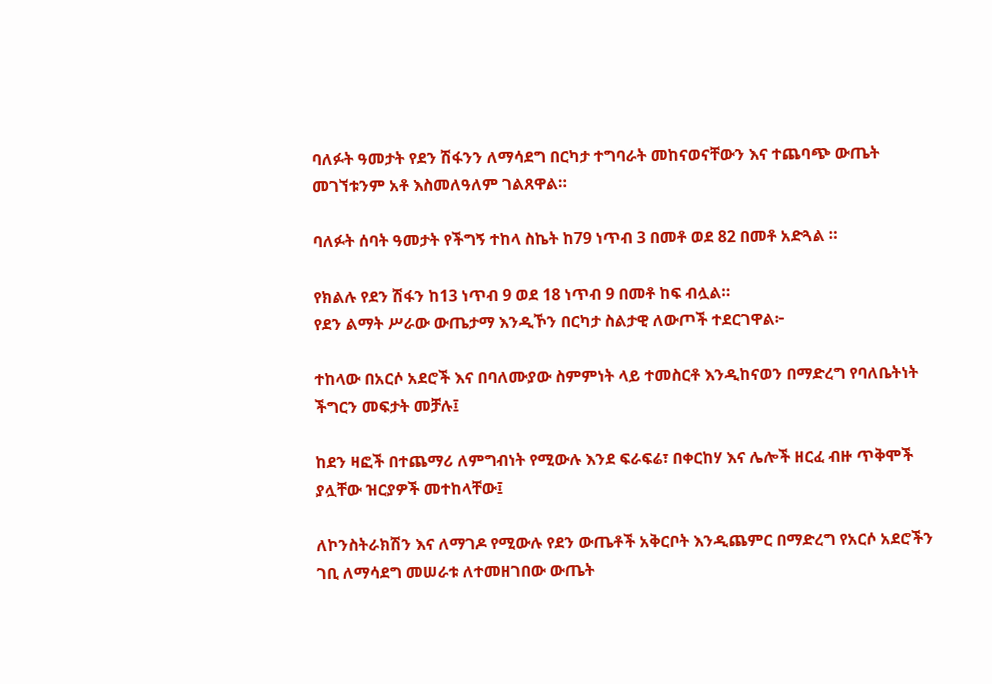ባለፉት ዓመታት የደን ሽፋንን ለማሳደግ በርካታ ተግባራት መከናወናቸውን እና ተጨባጭ ውጤት መገኘቱንም አቶ እስመለዓለም ገልጸዋል።

ባለፉት ሰባት ዓመታት የችግኝ ተከላ ስኬት ከ79 ነጥብ 3 በመቶ ወደ 82 በመቶ አድጓል ።

የክልሉ የደን ሽፋን ከ13 ነጥብ 9 ወደ 18 ነጥብ 9 በመቶ ከፍ ብሏል።
የደን ልማት ሥራው ውጤታማ እንዲኾን በርካታ ስልታዊ ለውጦች ተደርገዋል፦

ተከላው በአርሶ አደሮች እና በባለሙያው ስምምነት ላይ ተመስርቶ እንዲከናወን በማድረግ የባለቤትነት ችግርን መፍታት መቻሉ፤

ከደን ዛፎች በተጨማሪ ለምግብነት የሚውሉ እንደ ፍራፍሬ፣ በቀርከሃ እና ሌሎች ዘርፈ ብዙ ጥቅሞች ያሏቸው ዝርያዎች መተከላቸው፤

ለኮንስትራክሽን እና ለማገዶ የሚውሉ የደን ውጤቶች አቅርቦት እንዲጨምር በማድረግ የአርሶ አደሮችን ገቢ ለማሳደግ መሠራቱ ለተመዘገበው ውጤት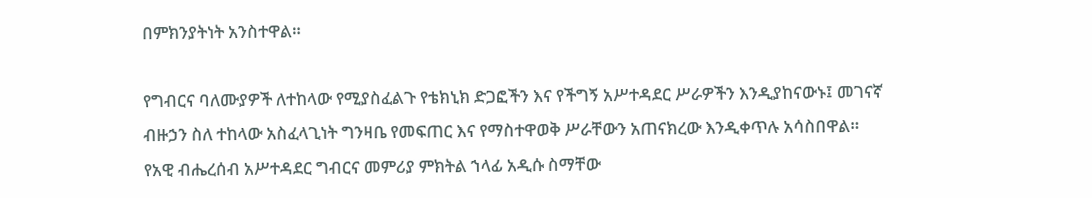በምክንያትነት አንስተዋል።

የግብርና ባለሙያዎች ለተከላው የሚያስፈልጉ የቴክኒክ ድጋፎችን እና የችግኝ አሥተዳደር ሥራዎችን እንዲያከናውኑ፤ መገናኛ ብዙኃን ስለ ተከላው አስፈላጊነት ግንዛቤ የመፍጠር እና የማስተዋወቅ ሥራቸውን አጠናክረው እንዲቀጥሉ አሳስበዋል።
የአዊ ብሔረሰብ አሥተዳደር ግብርና መምሪያ ምክትል ኀላፊ አዲሱ ስማቸው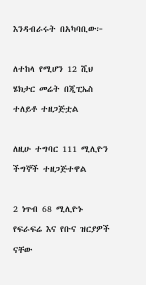እንዳብራሩት በአካባቢው፦

ለተከላ የሚሆን 12 ሺህ ሄክታር መሬት በጂፒኤስ ተለይቶ ተዘጋጅቷል

ለዚሁ ተግባር 111 ሚሊዮን ችግኞች ተዘጋጅተዋል

2 ነጥብ 68 ሚሊዮኑ የፍራፍሬ እና የቡና ዝርያዎች ናቸው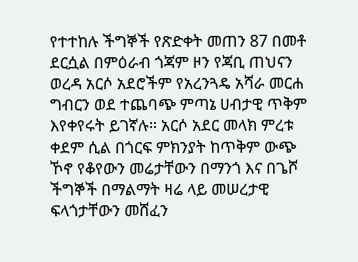የተተከሉ ችግኞች የጽድቀት መጠን 87 በመቶ ደርሷል በምዕራብ ጎጃም ዞን የጃቢ ጠህናን ወረዳ አርሶ አደሮችም የአረንጓዴ አሻራ መርሐ ግብርን ወደ ተጨባጭ ምጣኔ ሀብታዊ ጥቅም እየቀየሩት ይገኛሉ። አርሶ አደር መላክ ምረቱ ቀደም ሲል በጎርፍ ምክንያት ከጥቅም ውጭ ኾኖ የቆየውን መሬታቸውን በማንጎ እና በጌሾ ችግኞች በማልማት ዛሬ ላይ መሠረታዊ ፍላጎታቸውን መሸፈን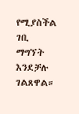የሚያስችል ገቢ ማግኘት እንደቻሉ ገልጸዋል።